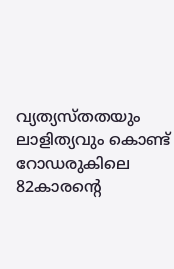വ്യത്യസ്തതയും ലാളിത്യവും കൊണ്ട് റോഡരുകിലെ 82കാരന്റെ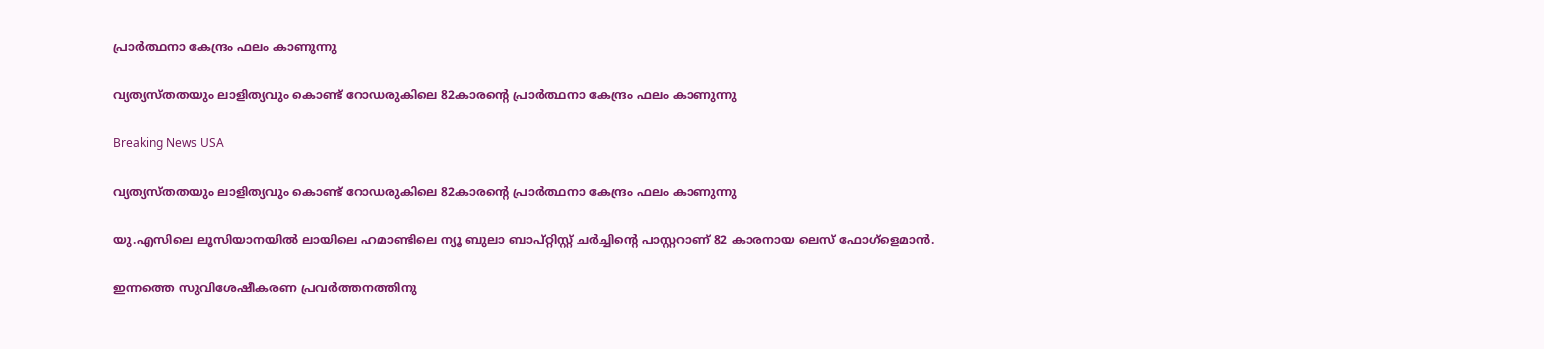പ്രാര്‍ത്ഥനാ കേന്ദ്രം ഫലം കാണുന്നു

വ്യത്യസ്തതയും ലാളിത്യവും കൊണ്ട് റോഡരുകിലെ 82കാരന്റെ പ്രാര്‍ത്ഥനാ കേന്ദ്രം ഫലം കാണുന്നു

Breaking News USA

വ്യത്യസ്തതയും ലാളിത്യവും കൊണ്ട് റോഡരുകിലെ 82കാരന്റെ പ്രാര്‍ത്ഥനാ കേന്ദ്രം ഫലം കാണുന്നു

യു.എസിലെ ലൂസിയാനയില്‍ ലായിലെ ഹമാണ്ടിലെ ന്യൂ ബുലാ ബാപ്റ്റിസ്റ്റ് ചര്‍ച്ചിന്റെ പാസ്റ്ററാണ് 82 കാരനായ ലെസ് ഫോഗ്ളെമാന്‍.

ഇന്നത്തെ സുവിശേഷീകരണ പ്രവര്‍ത്തനത്തിനു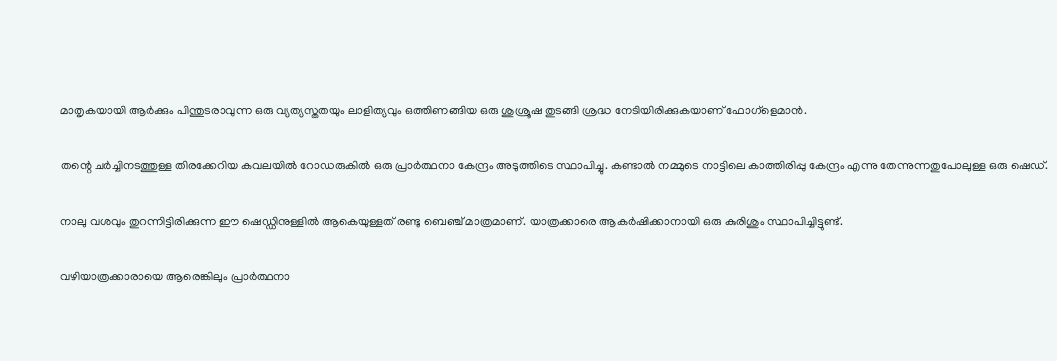മാതൃകയായി ആര്‍ക്കും പിന്തുടരാവുന്ന ഒരു വ്യത്യസ്തതയും ലാളിത്യവും ഒത്തിണങ്ങിയ ഒരു ശുശ്രൂഷ തുടങ്ങി ശ്രദ്ധ നേടിയിരിക്കുകയാണ് ഫോഗ്ളെമാന്‍.

തന്റെ ചര്‍ച്ചിനടത്തുള്ള തിരക്കേറിയ കവലയില്‍ റോഡരുകില്‍ ഒരു പ്രാര്‍ത്ഥനാ കേന്ദ്രം അടുത്തിടെ സ്ഥാപിച്ചു. കണ്ടാല്‍ നമ്മുടെ നാട്ടിലെ കാത്തിരിപ്പു കേന്ദ്രം എന്നു തേന്നുന്നതുപോലുള്ള ഒരു ഷെഡ്.

നാലു വശവും തുറന്നിട്ടിരിക്കുന്ന ഈ ഷെഡ്ഡിനുള്ളില്‍ ആകെയുള്ളത് രണ്ടു ബെഞ്ച് മാത്രമാണ്. യാത്രക്കാരെ ആകര്‍ഷിക്കാനായി ഒരു കുരിശും സ്ഥാപിച്ചിട്ടുണ്ട്.

വഴിയാത്രക്കാരായെ ആരെങ്കിലും പ്രാര്‍ത്ഥനാ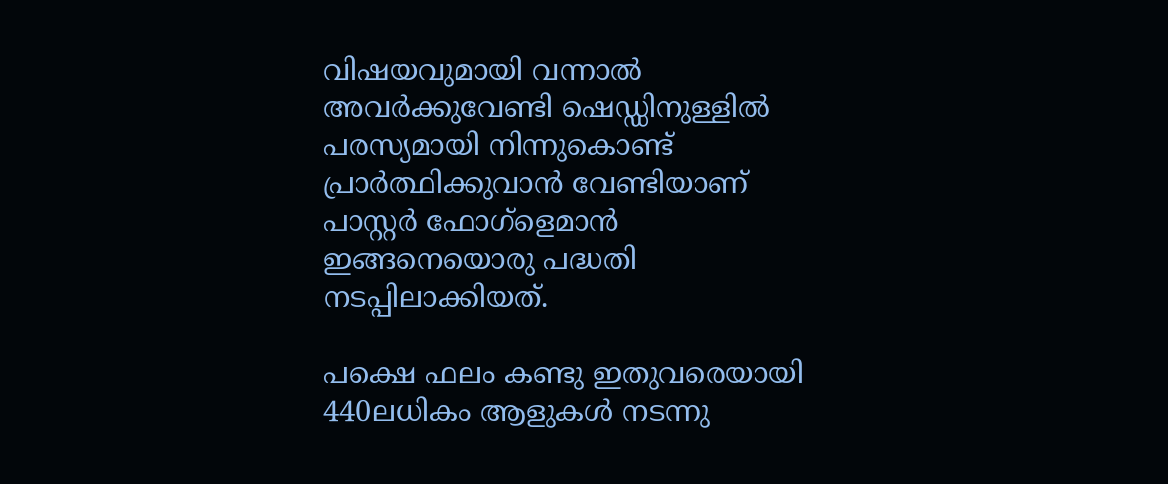വിഷയവുമായി വന്നാല്‍ അവര്‍ക്കുവേണ്ടി ഷെഡ്ഡിനുള്ളില്‍ പരസ്യമായി നിന്നുകൊണ്ട് പ്രാര്‍ത്ഥിക്കുവാന്‍ വേണ്ടിയാണ് പാസ്റ്റര്‍ ഫോഗ്ളെമാന്‍ ഇങ്ങനെയൊരു പദ്ധതി നടപ്പിലാക്കിയത്.

പക്ഷെ ഫലം കണ്ടു ഇതുവരെയായി 440ലധികം ആളുകള്‍ നടന്നു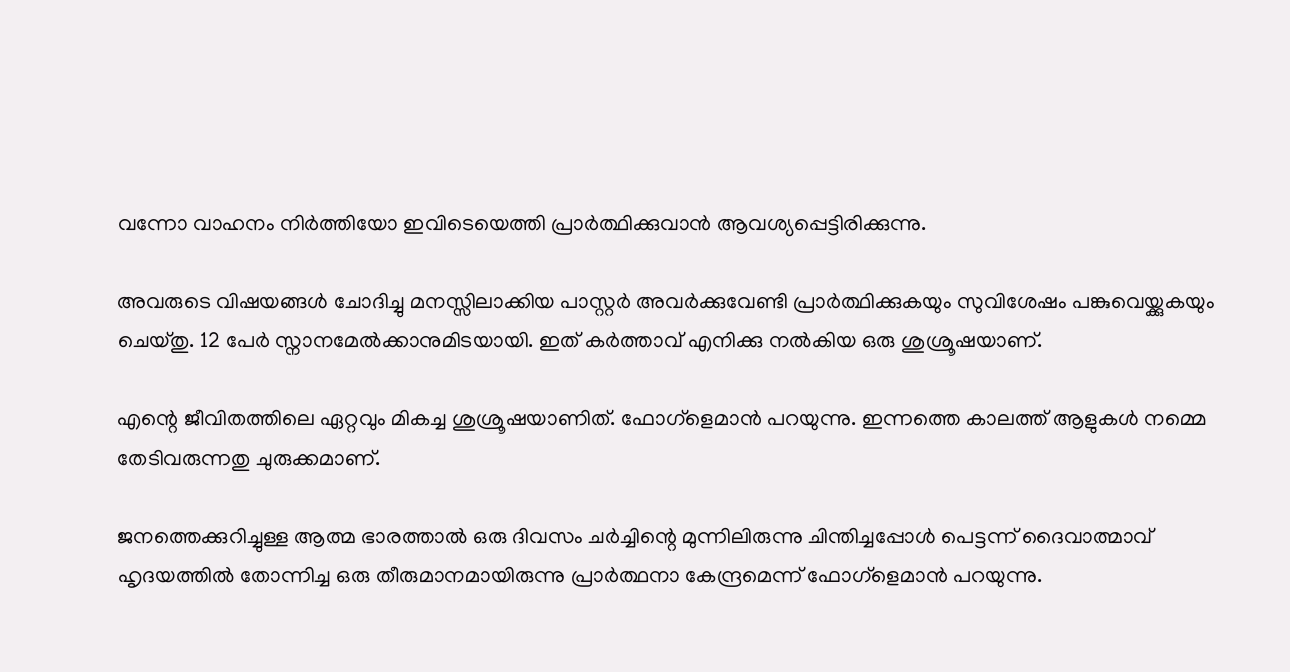വന്നോ വാഹനം നിര്‍ത്തിയോ ഇവിടെയെത്തി പ്രാര്‍ത്ഥിക്കുവാന്‍ ആവശ്യപ്പെട്ടിരിക്കുന്നു.

അവരുടെ വിഷയങ്ങള്‍ ചോദിച്ചു മനസ്സിലാക്കിയ പാസ്റ്റര്‍ അവര്‍ക്കുവേണ്ടി പ്രാര്‍ത്ഥിക്കുകയും സുവിശേഷം പങ്കുവെയ്ക്കുകയും ചെയ്തു. 12 പേര്‍ സ്നാനമേല്‍ക്കാനുമിടയായി. ഇത് കര്‍ത്താവ് എനിക്കു നല്‍കിയ ഒരു ശുശ്രൂഷയാണ്.

എന്റെ ജീവിതത്തിലെ ഏറ്റവും മികച്ച ശുശ്രൂഷയാണിത്. ഫോഗ്ളെമാന്‍ പറയുന്നു. ഇന്നത്തെ കാലത്ത് ആളുകള്‍ നമ്മെ തേടിവരുന്നതു ചുരുക്കമാണ്.

ജനത്തെക്കുറിച്ചുള്ള ആത്മ ഭാരത്താല്‍ ഒരു ദിവസം ചര്‍ച്ചിന്റെ മുന്നിലിരുന്നു ചിന്തിച്ചപ്പോള്‍ പെട്ടന്ന് ദൈവാത്മാവ് ഹൃദയത്തില്‍ തോന്നിച്ച ഒരു തീരുമാനമായിരുന്നു പ്രാര്‍ത്ഥനാ കേന്ദ്രമെന്ന് ഫോഗ്ളെമാന്‍ പറയുന്നു.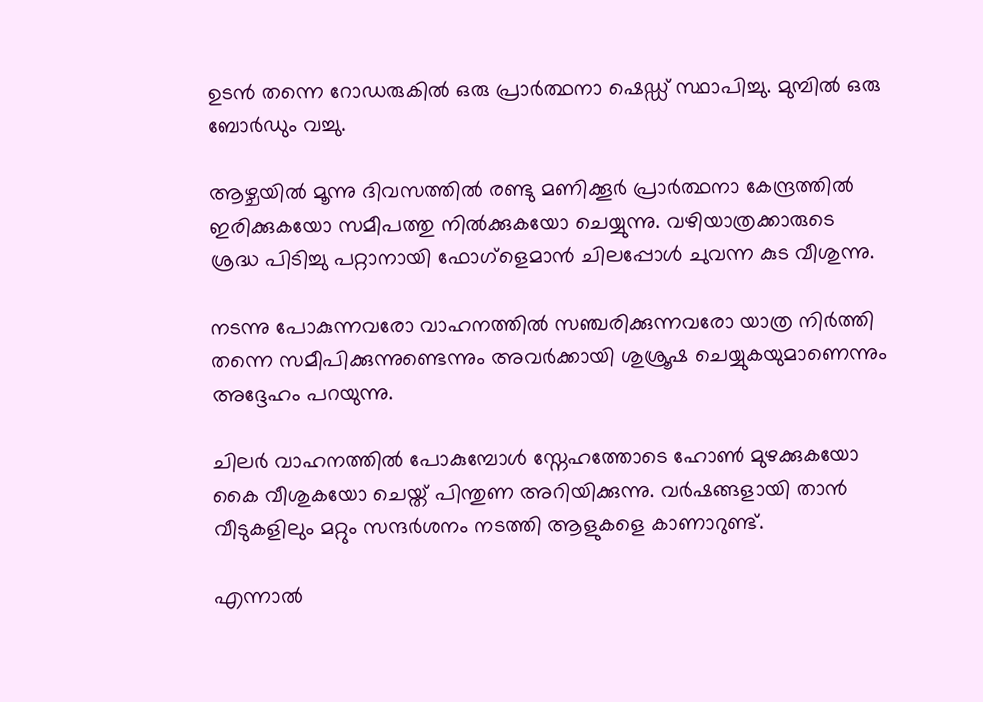ഉടന്‍ തന്നെ റോഡരുകില്‍ ഒരു പ്രാര്‍ത്ഥനാ ഷെഡ്ഡ് സ്ഥാപിച്ചു. മുമ്പില്‍ ഒരു ബോര്‍ഡും വച്ചു.

ആഴ്ചയില്‍ മൂന്നു ദിവസത്തില്‍ രണ്ടു മണിക്കൂര്‍ പ്രാര്‍ത്ഥനാ കേന്ദ്രത്തില്‍ ഇരിക്കുകയോ സമീപത്തു നില്‍ക്കുകയോ ചെയ്യുന്നു. വഴിയാത്രക്കാരുടെ ശ്രദ്ധ പിടിച്ചു പറ്റാനായി ഫോഗ്ളെമാന്‍ ചിലപ്പോള്‍ ചുവന്ന കുട വീശുന്നു.

നടന്നു പോകുന്നവരോ വാഹനത്തില്‍ സഞ്ചരിക്കുന്നവരോ യാത്ര നിര്‍ത്തി തന്നെ സമീപിക്കുന്നുണ്ടെന്നും അവര്‍ക്കായി ശുശ്രൂഷ ചെയ്യുകയുമാണെന്നും അദ്ദേഹം പറയുന്നു.

ചിലര്‍ വാഹനത്തില്‍ പോകുമ്പോള്‍ സ്നേഹത്തോടെ ഹോണ്‍ മുഴക്കുകയോ കൈ വീശുകയോ ചെയ്ത് പിന്തുണ അറിയിക്കുന്നു. വര്‍ഷങ്ങളായി താന്‍ വീടുകളിലും മറ്റും സന്ദര്‍ശനം നടത്തി ആളുകളെ കാണാറുണ്ട്.

എന്നാല്‍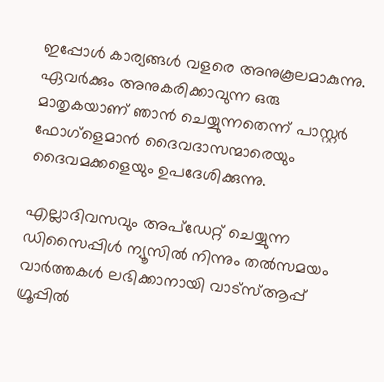ഇപ്പോള്‍ കാര്യങ്ങള്‍ വളരെ അനുകൂലമാകുന്നു. ഏവര്‍ക്കും അനുകരിക്കാവുന്ന ഒരു മാതൃകയാണ് ഞാന്‍ ചെയ്യുന്നതെന്ന് പാസ്റ്റര്‍ ഫോഗ്ളെമാന്‍ ദൈവദാസന്മാരെയും ദൈവമക്കളെയും ഉപദേശിക്കുന്നു.

എല്ലാദിവസവും അപ്ഡേറ്റ് ചെയ്യുന്ന ഡിസൈപ്പിൾ ന്യൂസിൽ നിന്നും തൽസമയം വാർത്തകൾ ലഭിക്കാനായി വാട്സ്ആപ്പ് ഗ്രൂപ്പിൽ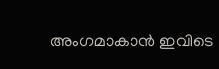അംഗമാകാൻ ഇവിടെ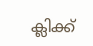ക്ലിക്ക്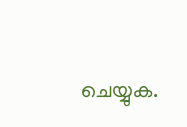ചെയ്യുക.